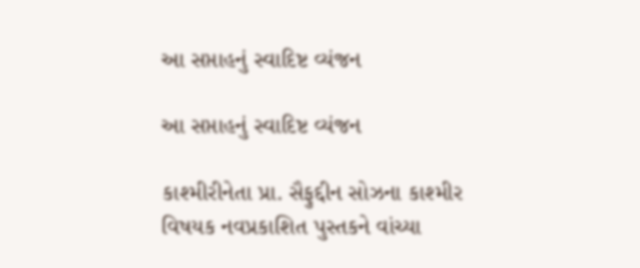આ સપ્તાહનું સ્વાદિષ્ટ વ્યંજન

આ સપ્તાહનું સ્વાદિષ્ટ વ્યંજન

કાશ્મીરીનેતા પ્રા. સૈફુદ્દીન સોઝના કાશ્મીર વિષયક નવપ્રકાશિત પુસ્તકને વાંચ્યા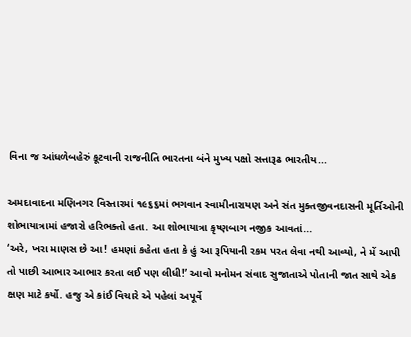વિના જ આંધળેબહેરું કૂટવાની રાજનીતિ ભારતના બંને મુખ્ય પક્ષો સત્તારૂઢ ભારતીય...

અમદાવાદના મણિનગર વિસ્તારમાં ૧૯૬૬માં ભગવાન સ્વામીનારાયણ અને સંત મુક્તજીવનદાસની મૂર્તિઓની શોભાયાત્રામાં હજારો હરિભક્તો હતા. આ શોભાયાત્રા કૃષ્ણબાગ નજીક આવતાં...
‘અરે, ખરા માણસ છે આ! હમણાં કહેતા હતા કે હું આ રૂપિયાની રકમ પરત લેવા નથી આવ્યો, ને મેં આપી તો પાછી આભાર આભાર કરતા લઈ પણ લીધી!’ આવો મનોમન સંવાદ સુજાતાએ પોતાની જાત સાથે એક ક્ષણ માટે કર્યો. હજુ એ કાંઈ વિચારે એ પહેલાં અપૂર્વે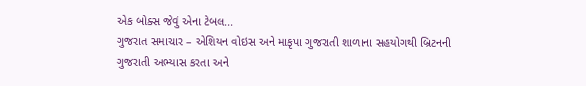એક બોક્સ જેવું એના ટેબલ...
ગુજરાત સમાચાર – એશિયન વોઇસ અને માકૃપા ગુજરાતી શાળાના સહયોગથી બ્રિટનની ગુજરાતી અભ્યાસ કરતા અને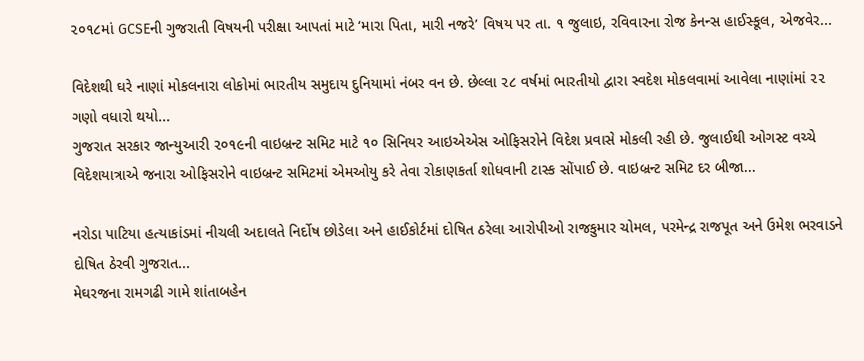૨૦૧૮માં GCSEની ગુજરાતી વિષયની પરીક્ષા આપતાં માટે ‘મારા પિતા, મારી નજરે’ વિષય પર તા. ૧ જુલાઇ, રવિવારના રોજ કેનન્સ હાઈસ્કૂલ, એજવેર...

વિદેશથી ઘરે નાણાં મોકલનારા લોકોમાં ભારતીય સમુદાય દુનિયામાં નંબર વન છે. છેલ્લા ૨૮ વર્ષમાં ભારતીયો દ્વારા સ્વદેશ મોકલવામાં આવેલા નાણાંમાં ૨૨ ગણો વધારો થયો...
ગુજરાત સરકાર જાન્યુઆરી ૨૦૧૯ની વાઇબ્રન્ટ સમિટ માટે ૧૦ સિનિયર આઇએએસ ઓફિસરોને વિદેશ પ્રવાસે મોકલી રહી છે. જુલાઈથી ઓગસ્ટ વચ્ચે વિદેશયાત્રાએ જનારા ઓફિસરોને વાઇબ્રન્ટ સમિટમાં એમઓયુ કરે તેવા રોકાણકર્તા શોધવાની ટાસ્ક સોંપાઈ છે. વાઇબ્રન્ટ સમિટ દર બીજા...

નરોડા પાટિયા હત્યાકાંડમાં નીચલી અદાલતે નિર્દોષ છોડેલા અને હાઈકોર્ટમાં દોષિત ઠરેલા આરોપીઓ રાજકુમાર ચોમલ, પરમેન્દ્ર રાજપૂત અને ઉમેશ ભરવાડને દોષિત ઠેરવી ગુજરાત...
મેઘરજના રામગઢી ગામે શાંતાબહેન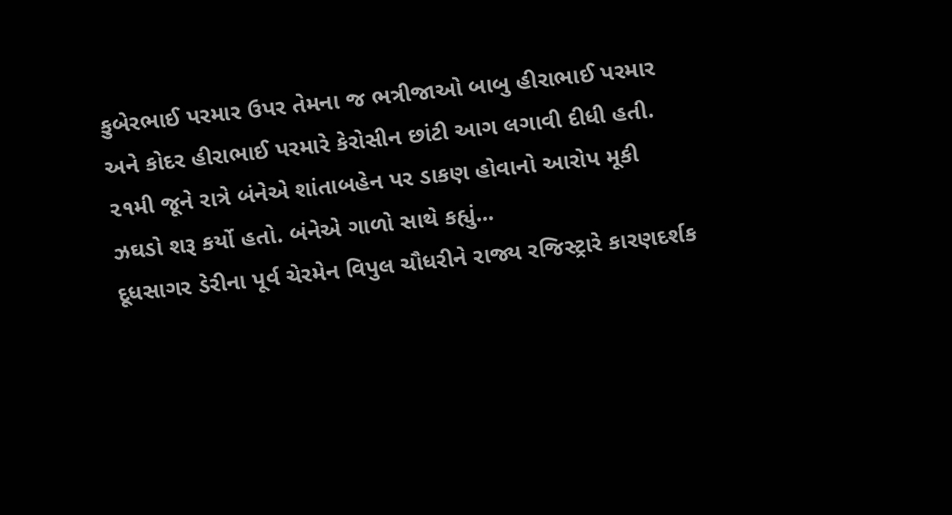કુબેરભાઈ પરમાર ઉપર તેમના જ ભત્રીજાઓ બાબુ હીરાભાઈ પરમાર અને કોદર હીરાભાઈ પરમારે કેરોસીન છાંટી આગ લગાવી દીધી હતી. ૨૧મી જૂને રાત્રે બંનેએ શાંતાબહેન પર ડાકણ હોવાનો આરોપ મૂકી ઝઘડો શરૂ કર્યો હતો. બંનેએ ગાળો સાથે કહ્યું...
દૂધસાગર ડેરીના પૂર્વ ચેરમેન વિપુલ ચૌધરીને રાજ્ય રજિસ્ટ્રારે કારણદર્શક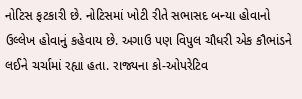નોટિસ ફટકારી છે. નોટિસમાં ખોટી રીતે સભાસદ બન્યા હોવાનો ઉલ્લેખ હોવાનું કહેવાય છે. અગાઉ પણ વિપુલ ચૌધરી એક કૌભાંડને લઈને ચર્ચામાં રહ્યા હતા. રાજ્યના કો-ઓપરેટિવ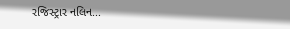રજિસ્ટ્રાર નલિન...